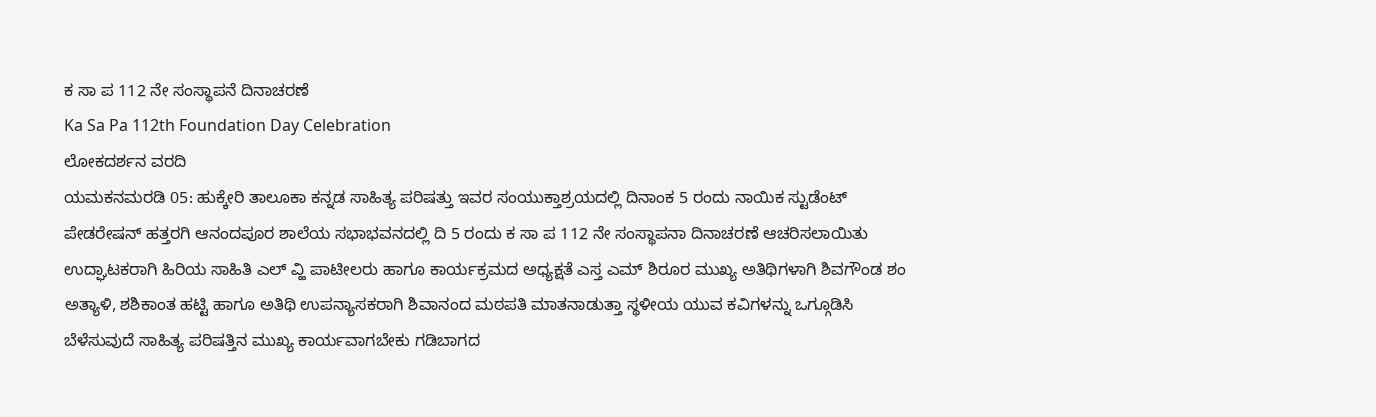ಕ ಸಾ ಪ 112 ನೇ ಸಂಸ್ಥಾಪನೆ ದಿನಾಚರಣೆ
Ka Sa Pa 112th Foundation Day Celebration
ಲೋಕದರ್ಶನ ವರದಿ
ಯಮಕನಮರಡಿ 05: ಹುಕ್ಕೇರಿ ತಾಲೂಕಾ ಕನ್ನಡ ಸಾಹಿತ್ಯ ಪರಿಷತ್ತು ಇವರ ಸಂಯುಕ್ತಾಶ್ರಯದಲ್ಲಿ ದಿನಾಂಕ 5 ರಂದು ನಾಯಿಕ ಸ್ಟುಡೆಂಟ್ ಪೇಡರೇಷನ್ ಹತ್ತರಗಿ ಆನಂದಪೂರ ಶಾಲೆಯ ಸಭಾಭವನದಲ್ಲಿ ದಿ 5 ರಂದು ಕ ಸಾ ಪ 112 ನೇ ಸಂಸ್ಥಾಪನಾ ದಿನಾಚರಣೆ ಆಚರಿಸಲಾಯಿತು ಉದ್ಘಾಟಕರಾಗಿ ಹಿರಿಯ ಸಾಹಿತಿ ಎಲ್ ವ್ಹಿ ಪಾಟೀಲರು ಹಾಗೂ ಕಾರ್ಯಕ್ರಮದ ಅಧ್ಯಕ್ಷತೆ ಎಸ್ತ ಎಮ್ ಶಿರೂರ ಮುಖ್ಯ ಅತಿಥಿಗಳಾಗಿ ಶಿವಗೌಂಡ ಶಂ ಅತ್ಯಾಳಿ, ಶಶಿಕಾಂತ ಹಟ್ಟಿ ಹಾಗೂ ಅತಿಥಿ ಉಪನ್ಯಾಸಕರಾಗಿ ಶಿವಾನಂದ ಮಠಪತಿ ಮಾತನಾಡುತ್ತಾ ಸ್ಥಳೀಯ ಯುವ ಕವಿಗಳನ್ನು ಒಗ್ಗೂಡಿಸಿ ಬೆಳೆಸುವುದೆ ಸಾಹಿತ್ಯ ಪರಿಷತ್ತಿನ ಮುಖ್ಯ ಕಾರ್ಯವಾಗಬೇಕು ಗಡಿಬಾಗದ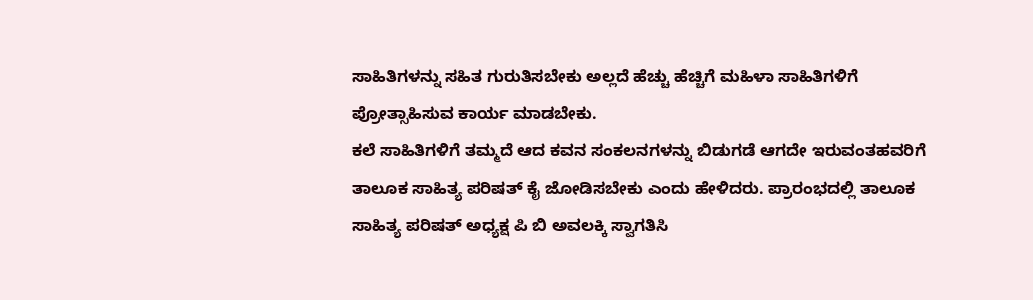ಸಾಹಿತಿಗಳನ್ನು ಸಹಿತ ಗುರುತಿಸಬೇಕು ಅಲ್ಲದೆ ಹೆಚ್ಚು ಹೆಚ್ಚಿಗೆ ಮಹಿಳಾ ಸಾಹಿತಿಗಳಿಗೆ ಪ್ರೋತ್ಸಾಹಿಸುವ ಕಾರ್ಯ ಮಾಡಬೇಕು.
ಕಲೆ ಸಾಹಿತಿಗಳಿಗೆ ತಮ್ಮದೆ ಆದ ಕವನ ಸಂಕಲನಗಳನ್ನು ಬಿಡುಗಡೆ ಆಗದೇ ಇರುವಂತಹವರಿಗೆ ತಾಲೂಕ ಸಾಹಿತ್ಯ ಪರಿಷತ್ ಕೈ ಜೋಡಿಸಬೇಕು ಎಂದು ಹೇಳಿದರು. ಪ್ರಾರಂಭದಲ್ಲಿ ತಾಲೂಕ ಸಾಹಿತ್ಯ ಪರಿಷತ್ ಅಧ್ಯಕ್ಷ ಪಿ ಬಿ ಅವಲಕ್ಕಿ ಸ್ವಾಗತಿಸಿ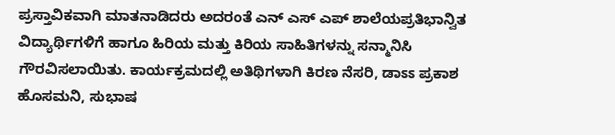ಪ್ರಸ್ತಾವಿಕವಾಗಿ ಮಾತನಾಡಿದರು ಅದರಂತೆ ಎನ್ ಎಸ್ ಎಪ್ ಶಾಲೆಯಪ್ರತಿಭಾನ್ವಿತ ವಿದ್ಯಾರ್ಥಿಗಳಿಗೆ ಹಾಗೂ ಹಿರಿಯ ಮತ್ತು ಕಿರಿಯ ಸಾಹಿತಿಗಳನ್ನು ಸನ್ಮಾನಿಸಿ ಗೌರವಿಸಲಾಯಿತು. ಕಾರ್ಯಕ್ರಮದಲ್ಲಿ ಅತಿಥಿಗಳಾಗಿ ಕಿರಣ ನೆಸರಿ, ಡಾಽಽ ಪ್ರಕಾಶ ಹೊಸಮನಿ, ಸುಭಾಷ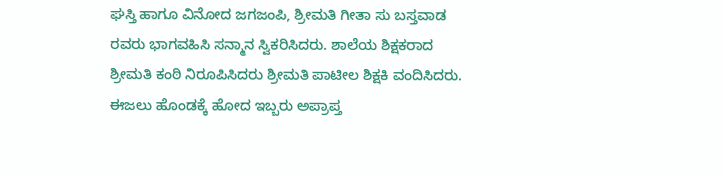ಘಸ್ತಿ ಹಾಗೂ ವಿನೋದ ಜಗಜಂಪಿ, ಶ್ರೀಮತಿ ಗೀತಾ ಸು ಬಸ್ತವಾಡ ರವರು ಭಾಗವಹಿಸಿ ಸನ್ಮಾನ ಸ್ವಿಕರಿಸಿದರು. ಶಾಲೆಯ ಶಿಕ್ಷಕರಾದ ಶ್ರೀಮತಿ ಕಂಠಿ ನಿರೂಪಿಸಿದರು ಶ್ರೀಮತಿ ಪಾಟೀಲ ಶಿಕ್ಷಕಿ ವಂದಿಸಿದರು.
ಈಜಲು ಹೊಂಡಕ್ಕೆ ಹೋದ ಇಬ್ಬರು ಅಪ್ರಾಪ್ತ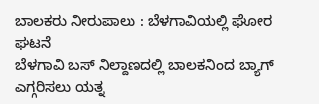ಬಾಲಕರು ನೀರುಪಾಲು : ಬೆಳಗಾವಿಯಲ್ಲಿ ಘೋರ ಘಟನೆ
ಬೆಳಗಾವಿ ಬಸ್ ನಿಲ್ದಾಣದಲ್ಲಿ ಬಾಲಕನಿಂದ ಬ್ಯಾಗ್ ಎಗ್ಗರಿಸಲು ಯತ್ನ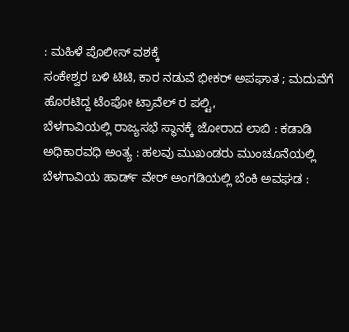: ಮಹಿಳೆ ಪೊಲೀಸ್ ವಶಕ್ಕೆ
ಸಂಕೇಶ್ವರ ಬಳಿ ಟಿಟಿ, ಕಾರ ನಡುವೆ ಭೀಕರ್ ಅಪಘಾತ ; ಮದುವೆಗೆ ಹೊರಟಿದ್ದ ಟೆಂಪೋ ಟ್ರಾವೆಲ್ ರ ಪಲ್ಟಿ,
ಬೆಳಗಾವಿಯಲ್ಲಿ ರಾಜ್ಯಸಭೆ ಸ್ಥಾನಕ್ಕೆ ಜೋರಾದ ಲಾಬಿ : ಕಡಾಡಿ ಅಧಿಕಾರವಧಿ ಅಂತ್ಯ : ಹಲವು ಮುಖಂಡರು ಮುಂಚೂನೆಯಲ್ಲಿ
ಬೆಳಗಾವಿಯ ಹಾರ್ಡ್ ವೇರ್ ಅಂಗಡಿಯಲ್ಲಿ ಬೆಂಕಿ ಅವಘಡ :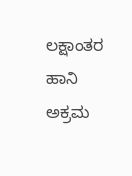ಲಕ್ಷಾಂತರ ಹಾನಿ
ಅಕ್ರಮ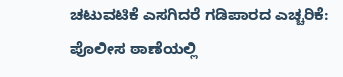ಚಟುವಟಿಕೆ ಎಸಗಿದರೆ ಗಡಿಪಾರದ ಎಚ್ಚರಿಕೆ: ಪೊಲೀಸ ಠಾಣೆಯಲ್ಲಿ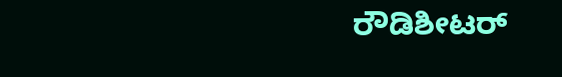ರೌಡಿಶೀಟರ್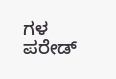ಗಳ ಪರೇಡ್